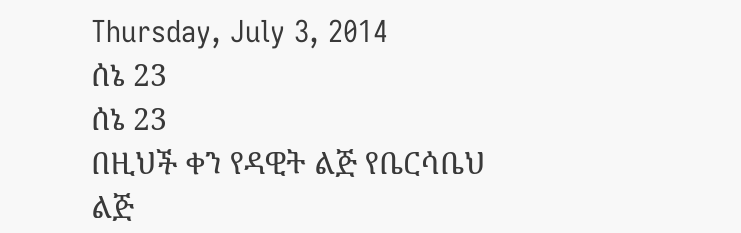Thursday, July 3, 2014
ሰኔ 23
ሰኔ 23
በዚህች ቀን የዳዊት ልጅ የቤርሳቤህ ልጅ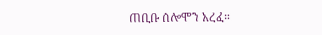ጠቢቡ ሰሎሞን አረፈ።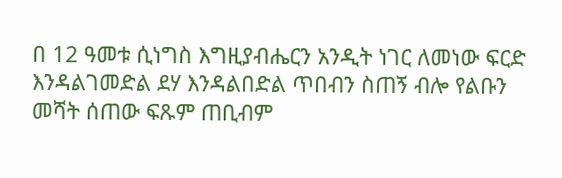በ 12 ዓመቱ ሲነግስ እግዚያብሔርን አንዲት ነገር ለመነው ፍርድ እንዳልገመድል ደሃ እንዳልበድል ጥበብን ስጠኝ ብሎ የልቡን መሻት ሰጠው ፍጹም ጠቢብም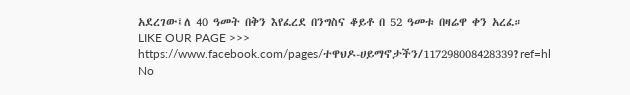አደረገው፤ለ 40 ዓመት በቅን እየፈረደ በንግስና ቆይቶ በ 52 ዓመቱ በዛሬዋ ቀን አረፈ።
LIKE OUR PAGE >>>
https://www.facebook.com/pages/ተዋህዶ-ሀይማኖታችን/117298008428339?ref=hl
No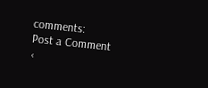comments:
Post a Comment
‹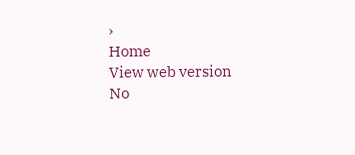›
Home
View web version
No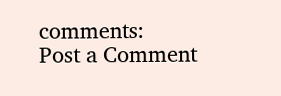comments:
Post a Comment